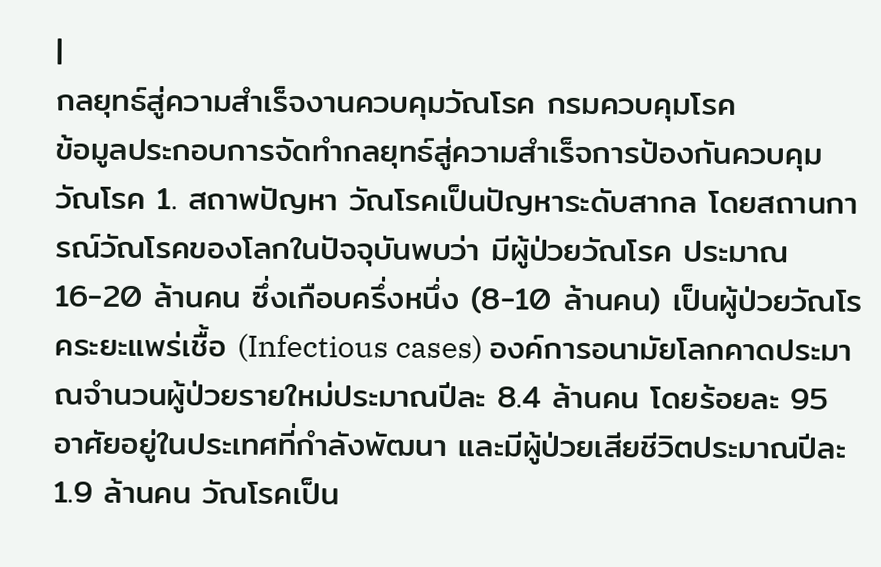|
กลยุทธ์สู่ความสำเร็จงานควบคุมวัณโรค กรมควบคุมโรค
ข้อมูลประกอบการจัดทำกลยุทธ์สู่ความสำเร็จการป้องกันควบคุมวัณโรค 1. สถาพปัญหา วัณโรคเป็นปัญหาระดับสากล โดยสถานการณ์วัณโรคของโลกในปัจจุบันพบว่า มีผู้ป่วยวัณโรค ประมาณ 16-20 ล้านคน ซึ่งเกือบครึ่งหนึ่ง (8-10 ล้านคน) เป็นผู้ป่วยวัณโรคระยะแพร่เชื้อ (Infectious cases) องค์การอนามัยโลกคาดประมาณจำนวนผู้ป่วยรายใหม่ประมาณปีละ 8.4 ล้านคน โดยร้อยละ 95 อาศัยอยู่ในประเทศที่กำลังพัฒนา และมีผู้ป่วยเสียชีวิตประมาณปีละ 1.9 ล้านคน วัณโรคเป็น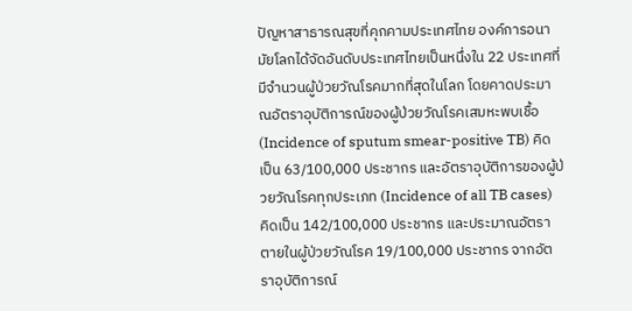ปัญหาสาธารณสุขที่คุกคามประเทศไทย องค์การอนามัยโลกได้จัดอันดับประเทศไทยเป็นหนึ่งใน 22 ประเทศที่มีจำนวนผู้ป่วยวัณโรคมากที่สุดในโลก โดยคาดประมาณอัตราอุบัติการณ์ของผู้ป่วยวัณโรคเสมหะพบเชื้อ (Incidence of sputum smear-positive TB) คิดเป็น 63/100,000 ประชากร และอัตราอุบัติการของผู้ป่วยวัณโรคทุกประเภท (Incidence of all TB cases) คิดเป็น 142/100,000 ประชากร และประมาณอัตราตายในผู้ป่วยวัณโรค 19/100,000 ประชากร จากอัตราอุบัติการณ์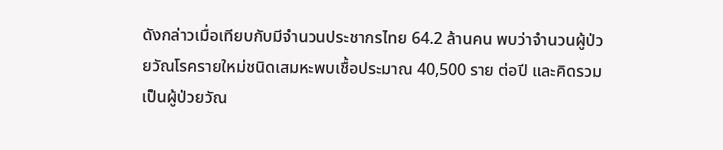ดังกล่าวเมื่อเทียบกับมีจำนวนประชากรไทย 64.2 ล้านคน พบว่าจำนวนผู้ป่วยวัณโรครายใหม่ชนิดเสมหะพบเชื้อประมาณ 40,500 ราย ต่อปี และคิดรวมเป็นผู้ป่วยวัณ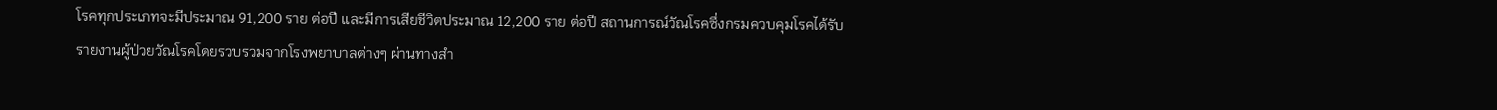โรคทุกประเภทจะมีประมาณ 91,200 ราย ต่อปี และมีการเสียชีวิตประมาณ 12,200 ราย ต่อปี สถานการณ์วัณโรคซึ่งกรมควบคุมโรคได้รับรายงานผู้ป่วยวัณโรคโดยรวบรวมจากโรงพยาบาลต่างๆ ผ่านทางสำ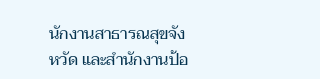นักงานสาธารณสุขจังหวัด และสำนักงานป้อ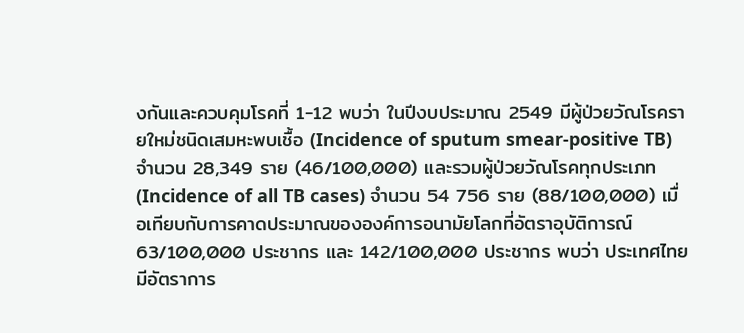งกันและควบคุมโรคที่ 1-12 พบว่า ในปีงบประมาณ 2549 มีผู้ป่วยวัณโรครายใหม่ชนิดเสมหะพบเชื้อ (Incidence of sputum smear-positive TB) จำนวน 28,349 ราย (46/100,000) และรวมผู้ป่วยวัณโรคทุกประเภท (Incidence of all TB cases) จำนวน 54 756 ราย (88/100,000) เมื่อเทียบกับการคาดประมาณขององค์การอนามัยโลกที่อัตราอุบัติการณ์ 63/100,000 ประชากร และ 142/100,000 ประชากร พบว่า ประเทศไทยมีอัตราการ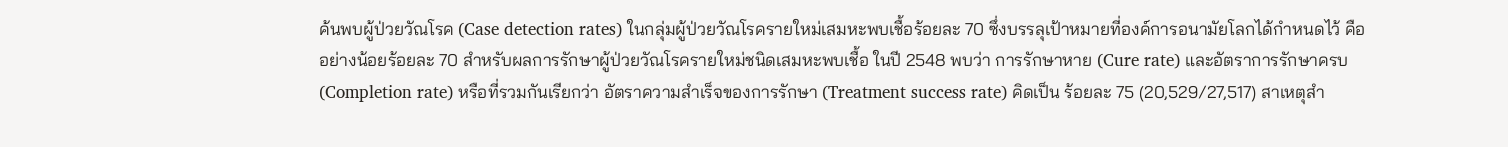ค้นพบผู้ป่วยวัณโรค (Case detection rates) ในกลุ่มผู้ป่วยวัณโรครายใหม่เสมหะพบเชื้อร้อยละ 70 ซึ่งบรรลุเป้าหมายที่องค์การอนามัยโลกได้กำหนดไว้ คือ อย่างน้อยร้อยละ 70 สำหรับผลการรักษาผู้ป่วยวัณโรครายใหม่ชนิดเสมหะพบเชื้อ ในปี 2548 พบว่า การรักษาหาย (Cure rate) และอัตราการรักษาครบ (Completion rate) หรือที่รวมกันเรียกว่า อัตราความสำเร็จของการรักษา (Treatment success rate) คิดเป็น ร้อยละ 75 (20,529/27,517) สาเหตุสำ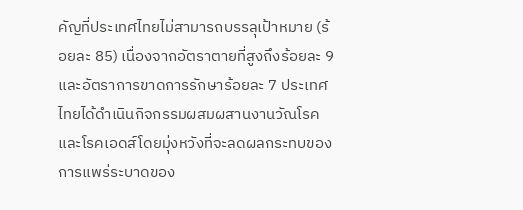คัญที่ประเทศไทยไม่สามารถบรรลุเป้าหมาย (ร้อยละ 85) เนื่องจากอัตราตายที่สูงถึงร้อยละ 9 และอัตราการขาดการรักษาร้อยละ 7 ประเทศไทยได้ดำเนินกิจกรรมผสมผสานงานวัณโรคและโรคเอดส์โดยมุ่งหวังที่จะลดผลกระทบของการแพร่ระบาดของ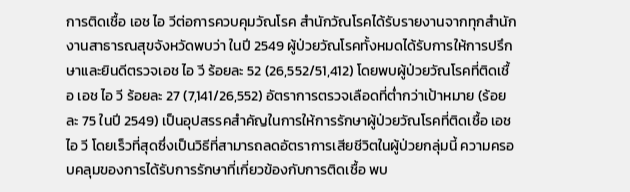การติดเชื้อ เอช ไอ วีต่อการควบคุมวัณโรค สำนักวัณโรคได้รับรายงานจากทุกสำนักงานสาธารณสุขจังหวัดพบว่า ในปี 2549 ผู้ป่วยวัณโรคทั้งหมดได้รับการให้การปรึกษาและยินดีตรวจเอช ไอ วี ร้อยละ 52 (26,552/51,412) โดยพบผู้ป่วยวัณโรคที่ติดเชื้อ เอช ไอ วี ร้อยละ 27 (7,141/26,552) อัตราการตรวจเลือดที่ต่ำกว่าเป้าหมาย (ร้อยละ 75 ในปี 2549) เป็นอุปสรรคสำคัญในการให้การรักษาผู้ป่วยวัณโรคที่ติดเชื้อ เอช ไอ วี โดยเร็วที่สุดซึ่งเป็นวิธีที่สามารถลดอัตราการเสียชีวิตในผู้ป่วยกลุ่มนี้ ความครอบคลุมของการได้รับการรักษาที่เกี่ยวข้องกับการติดเชื้อ พบ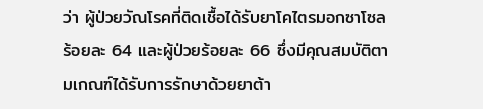ว่า ผู้ป่วยวัณโรคที่ติดเชื้อได้รับยาโคไตรมอกซาโซล ร้อยละ 64 และผู้ป่วยร้อยละ 66 ซึ่งมีคุณสมบัติตามเกณฑ์ได้รับการรักษาด้วยยาต้า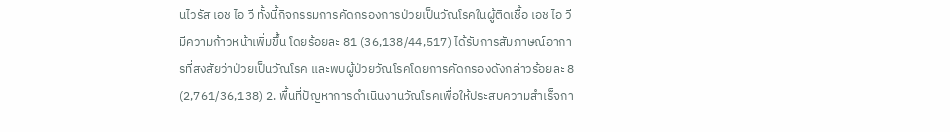นไวรัส เอช ไอ วี ทั้งนี้กิจกรรมการคัดกรองการป่วยเป็นวัณโรคในผู้ติดเชื้อ เอช ไอ วี มีความก้าวหน้าเพิ่มขึ้น โดยร้อยละ 81 (36,138/44,517) ได้รับการสัมภาษณ์อาการที่สงสัยว่าป่วยเป็นวัณโรค และพบผู้ป่วยวัณโรคโดยการคัดกรองดังกล่าวร้อยละ 8 (2,761/36,138) 2. พื้นที่ปัญหาการดำเนินงานวัณโรคเพื่อให้ประสบความสำเร็จกา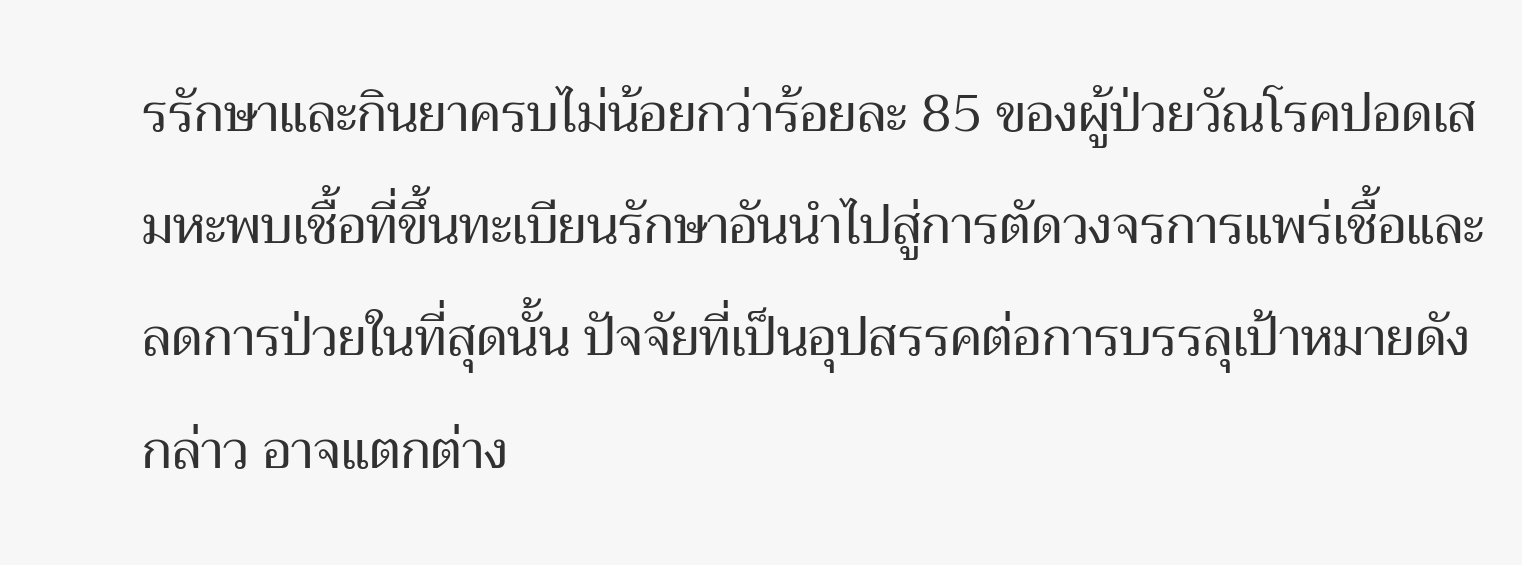รรักษาและกินยาครบไม่น้อยกว่าร้อยละ 85 ของผู้ป่วยวัณโรคปอดเสมหะพบเชื้อที่ขึ้นทะเบียนรักษาอันนำไปสู่การตัดวงจรการแพร่เชื้อและลดการป่วยในที่สุดนั้น ปัจจัยที่เป็นอุปสรรคต่อการบรรลุเป้าหมายดังกล่าว อาจแตกต่าง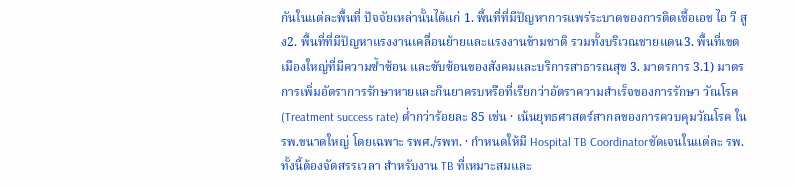กันในแต่ละพื้นที่ ปัจจัยเหล่านั้นได้แก่ 1. พื้นที่ที่มีปัญหาการแพร่ระบาดของการติดเชื้อเอช ไอ วี สูง2. พื้นที่ที่มีปัญหาแรงงานเคลื่อนย้ายและแรงงานข้ามชาติ รวมทั้งบริเวณชายแดน3. พื้นที่เขตเมืองใหญ่ที่มีความซ้ำซ้อน และซับซ้อนของสังคมและบริการสาธารณสุข 3. มาตรการ 3.1) มาตรการเพิ่มอัตราการรักษาหายและกินยาครบหรือที่เรียกว่าอัตราความสำเร็จของการรักษา วัณโรค (Treatment success rate) ต่ำกว่าร้อยละ 85 เช่น · เน้นยุทธศาสตร์สากลของการควบคุมวัณโรค ใน รพ.ขนาดใหญ่ โดยเฉพาะ รพศ./รพท. · กำหนดให้มี Hospital TB Coordinatorชัดเจนในแต่ละ รพ. ทั้งนี้ต้องจัดสรรเวลา สำหรับงาน TB ที่เหมาะสมและ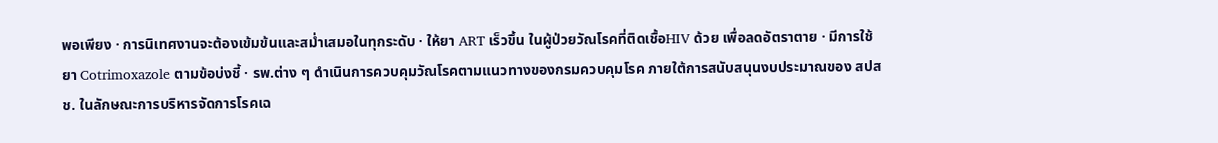พอเพียง · การนิเทศงานจะต้องเข้มข้นและสม่ำเสมอในทุกระดับ · ให้ยา ART เร็วขึ้น ในผู้ป่วยวัณโรคที่ติดเชื้อHIV ด้วย เพื่อลดอัตราตาย · มีการใช้ยา Cotrimoxazole ตามข้อบ่งชี้ · รพ.ต่าง ๆ ดำเนินการควบคุมวัณโรคตามแนวทางของกรมควบคุมโรค ภายใต้การสนับสนุนงบประมาณของ สปสช. ในลักษณะการบริหารจัดการโรคเฉ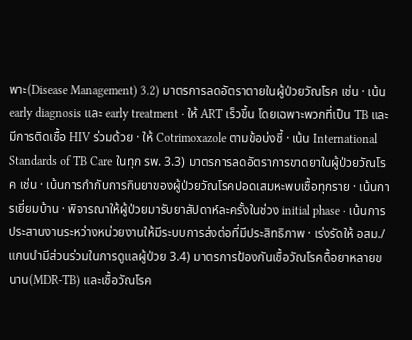พาะ(Disease Management) 3.2) มาตรการลดอัตราตายในผู้ป่วยวัณโรค เช่น · เน้น early diagnosis และ early treatment · ให้ ART เร็วขึ้น โดยเฉพาะพวกที่เป็น TB และมีการติดเชื้อ HIV ร่วมด้วย · ให้ Cotrimoxazole ตามข้อบ่งชี้ · เน้น International Standards of TB Care ในทุก รพ. 3.3) มาตรการลดอัตราการขาดยาในผู้ป่วยวัณโรค เช่น · เน้นการกำกับการกินยาของผู้ป่วยวัณโรคปอดเสมหะพบเชื้อทุกราย · เน้นการเยี่ยมบ้าน · พิจารณาให้ผู้ป่วยมารับยาสัปดาห์ละครั้งในช่วง initial phase · เน้นการประสานงานระหว่างหน่วยงานให้มีระบบการส่งต่อที่มีประสิทธิภาพ · เร่งรัดให้ อสม./แกนนำมีส่วนร่วมในการดูแลผู้ป่วย 3.4) มาตรการป้องกันเชื้อวัณโรคดื้อยาหลายขนาน(MDR-TB) และเชื้อวัณโรค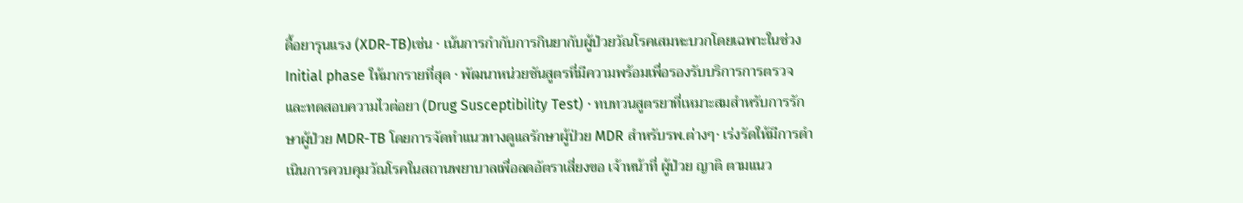ดื้อยารุนแรง (XDR-TB)เช่น · เน้นการกำกับการกินยากับผู้ป่วยวัณโรคเสมหะบวกโดยเฉพาะในช่วง Initial phase ให้มากรายที่สุด · พัฒนาหน่วยชันสูตรที่มีความพร้อมเพื่อรองรับบริการการตรวจและทดสอบความไวต่อยา (Drug Susceptibility Test) · ทบทวนสูตรยาที่เหมาะสมสำหรับการรักษาผู้ป่วย MDR-TB โดยการจัดทำแนวทางดูแลรักษาผู้ป่วย MDR สำหรับรพ.ต่างๆ· เร่งรัดให้มีการดำเนินการควบคุมวัณโรคในสถานพยาบาลเพื่อลดอัตราเสี่ยงขอ เจ้าหน้าที่ ผู้ป่วย ญาติ ตามแนว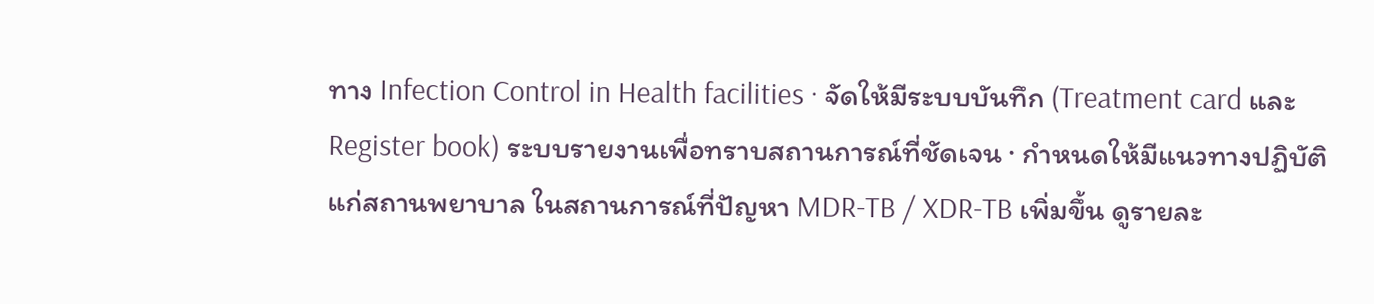ทาง Infection Control in Health facilities · จัดให้มีระบบบันทึก (Treatment card และ Register book) ระบบรายงานเพื่อทราบสถานการณ์ที่ชัดเจน · กำหนดให้มีแนวทางปฏิบัติแก่สถานพยาบาล ในสถานการณ์ที่ปัญหา MDR-TB / XDR-TB เพิ่มขึ้น ดูรายละ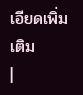เอียดเพิ่มเติม
|